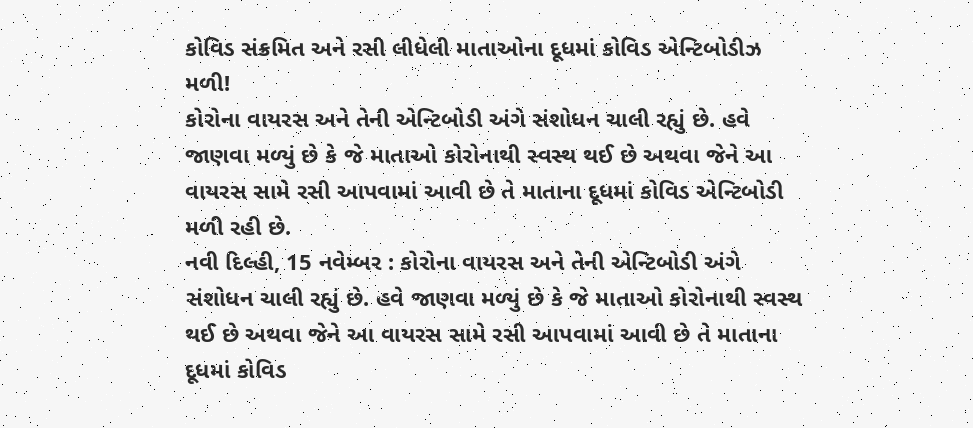કોવિડ સંક્રમિત અને રસી લીધેલી માતાઓના દૂધમાં કોવિડ એન્ટિબોડીઝ મળી!
કોરોના વાયરસ અને તેની એન્ટિબોડી અંગે સંશોધન ચાલી રહ્યું છે. હવે જાણવા મળ્યું છે કે જે માતાઓ કોરોનાથી સ્વસ્થ થઈ છે અથવા જેને આ વાયરસ સામે રસી આપવામાં આવી છે તે માતાના દૂધમાં કોવિડ એન્ટિબોડી મળી રહી છે.
નવી દિલ્હી, 15 નવેમ્બર : કોરોના વાયરસ અને તેની એન્ટિબોડી અંગે સંશોધન ચાલી રહ્યું છે. હવે જાણવા મળ્યું છે કે જે માતાઓ કોરોનાથી સ્વસ્થ થઈ છે અથવા જેને આ વાયરસ સામે રસી આપવામાં આવી છે તે માતાના દૂધમાં કોવિડ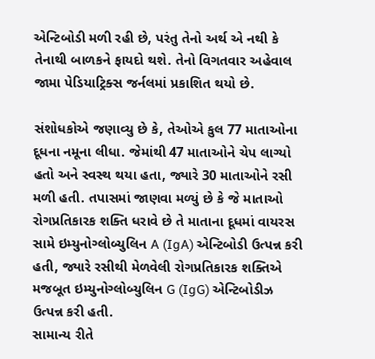એન્ટિબોડી મળી રહી છે, પરંતુ તેનો અર્થ એ નથી કે તેનાથી બાળકને ફાયદો થશે. તેનો વિગતવાર અહેવાલ જામા પેડિયાટ્રિક્સ જર્નલમાં પ્રકાશિત થયો છે.

સંશોધકોએ જણાવ્યુ છે કે, તેઓએ કુલ 77 માતાઓના દૂધના નમૂના લીધા. જેમાંથી 47 માતાઓને ચેપ લાગ્યો હતો અને સ્વસ્થ થયા હતા, જ્યારે 30 માતાઓને રસી મળી હતી. તપાસમાં જાણવા મળ્યું છે કે જે માતાઓ રોગપ્રતિકારક શક્તિ ધરાવે છે તે માતાના દૂધમાં વાયરસ સામે ઇમ્યુનોગ્લોબ્યુલિન A (IgA) એન્ટિબોડી ઉત્પન્ન કરી હતી, જ્યારે રસીથી મેળવેલી રોગપ્રતિકારક શક્તિએ મજબૂત ઇમ્યુનોગ્લોબ્યુલિન G (IgG) એન્ટિબોડીઝ ઉત્પન્ન કરી હતી.
સામાન્ય રીતે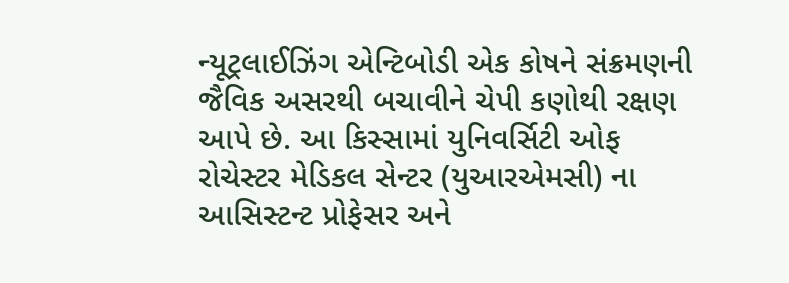ન્યૂટ્રલાઈઝિંગ એન્ટિબોડી એક કોષને સંક્રમણની જૈવિક અસરથી બચાવીને ચેપી કણોથી રક્ષણ આપે છે. આ કિસ્સામાં યુનિવર્સિટી ઓફ રોચેસ્ટર મેડિકલ સેન્ટર (યુઆરએમસી) ના આસિસ્ટન્ટ પ્રોફેસર અને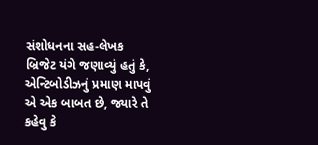સંશોધનના સહ-લેખક બ્રિજેટ યંગે જણાવ્યું હતું કે, એન્ટિબોડીઝનું પ્રમાણ માપવું એ એક બાબત છે, જ્યારે તે કહેવુ કે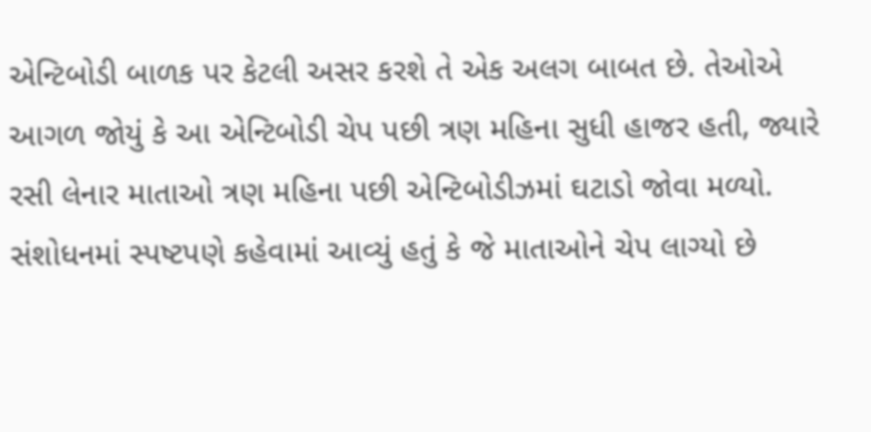એન્ટિબોડી બાળક પર કેટલી અસર કરશે તે એક અલગ બાબત છે. તેઓએ આગળ જોયું કે આ એન્ટિબોડી ચેપ પછી ત્રણ મહિના સુધી હાજર હતી, જ્યારે રસી લેનાર માતાઓ ત્રણ મહિના પછી એન્ટિબોડીઝમાં ઘટાડો જોવા મળ્યો. સંશોધનમાં સ્પષ્ટપણે કહેવામાં આવ્યું હતું કે જે માતાઓને ચેપ લાગ્યો છે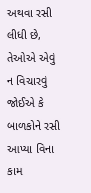અથવા રસી લીધી છે, તેઓએ એવું ન વિચારવું જોઈએ કે બાળકોને રસી આપ્યા વિના કામ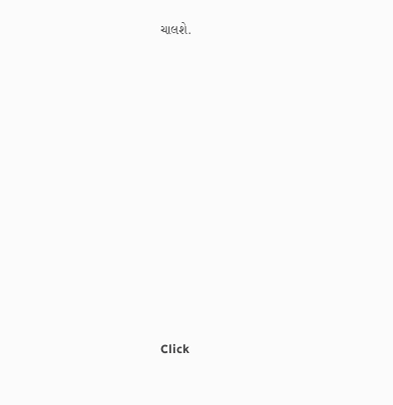ચાલશે.












Click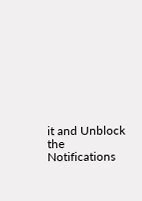it and Unblock the Notifications